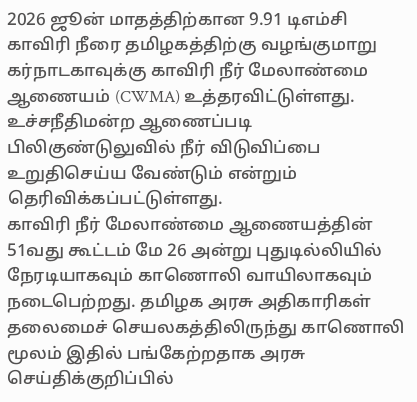2026 ஜூன் மாதத்திற்கான 9.91 டிஎம்சி காவிரி நீரை தமிழகத்திற்கு வழங்குமாறு கர்நாடகாவுக்கு காவிரி நீர் மேலாண்மை ஆணையம் (CWMA) உத்தரவிட்டுள்ளது. உச்சநீதிமன்ற ஆணைப்படி பிலிகுண்டுலுவில் நீர் விடுவிப்பை உறுதிசெய்ய வேண்டும் என்றும் தெரிவிக்கப்பட்டுள்ளது.
காவிரி நீர் மேலாண்மை ஆணையத்தின் 51வது கூட்டம் மே 26 அன்று புதுடில்லியில் நேரடியாகவும் காணொலி வாயிலாகவும் நடைபெற்றது. தமிழக அரசு அதிகாரிகள் தலைமைச் செயலகத்திலிருந்து காணொலி மூலம் இதில் பங்கேற்றதாக அரசு செய்திக்குறிப்பில்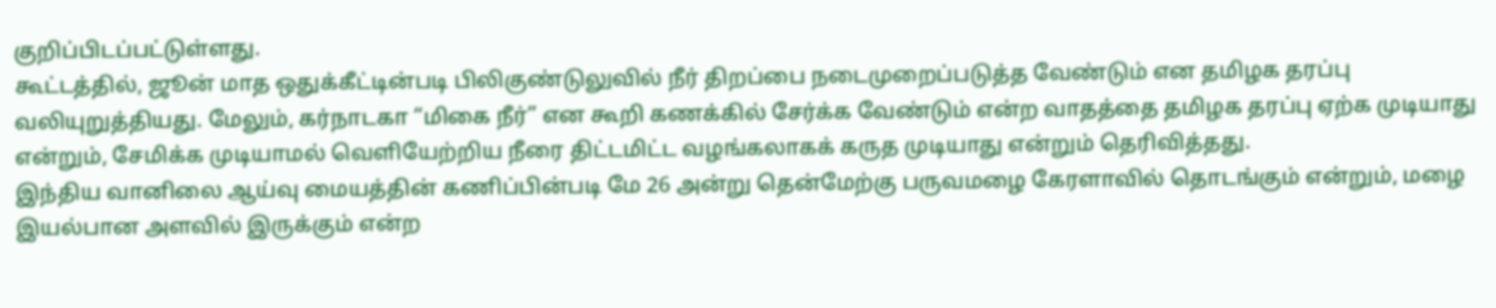குறிப்பிடப்பட்டுள்ளது.
கூட்டத்தில், ஜூன் மாத ஒதுக்கீட்டின்படி பிலிகுண்டுலுவில் நீர் திறப்பை நடைமுறைப்படுத்த வேண்டும் என தமிழக தரப்பு வலியுறுத்தியது. மேலும், கர்நாடகா “மிகை நீர்” என கூறி கணக்கில் சேர்க்க வேண்டும் என்ற வாதத்தை தமிழக தரப்பு ஏற்க முடியாது என்றும், சேமிக்க முடியாமல் வெளியேற்றிய நீரை திட்டமிட்ட வழங்கலாகக் கருத முடியாது என்றும் தெரிவித்தது.
இந்திய வானிலை ஆய்வு மையத்தின் கணிப்பின்படி மே 26 அன்று தென்மேற்கு பருவமழை கேரளாவில் தொடங்கும் என்றும், மழை இயல்பான அளவில் இருக்கும் என்ற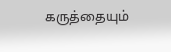கருத்தையும்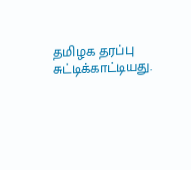தமிழக தரப்பு சுட்டிக்காட்டியது.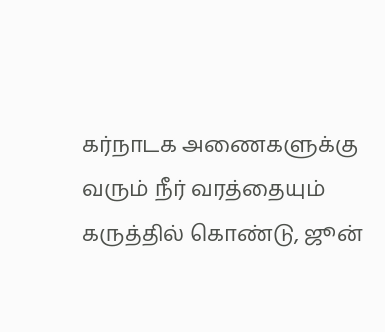கர்நாடக அணைகளுக்கு வரும் நீர் வரத்தையும் கருத்தில் கொண்டு, ஜூன்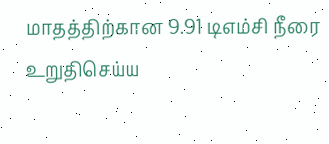மாதத்திற்கான 9.91 டிஎம்சி நீரை உறுதிசெய்ய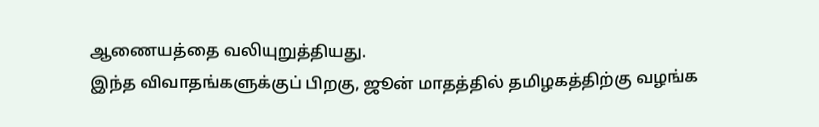ஆணையத்தை வலியுறுத்தியது.
இந்த விவாதங்களுக்குப் பிறகு, ஜூன் மாதத்தில் தமிழகத்திற்கு வழங்க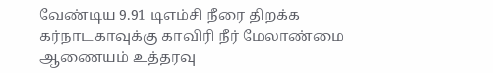வேண்டிய 9.91 டிஎம்சி நீரை திறக்க கர்நாடகாவுக்கு காவிரி நீர் மேலாண்மை ஆணையம் உத்தரவு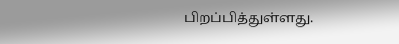பிறப்பித்துள்ளது.